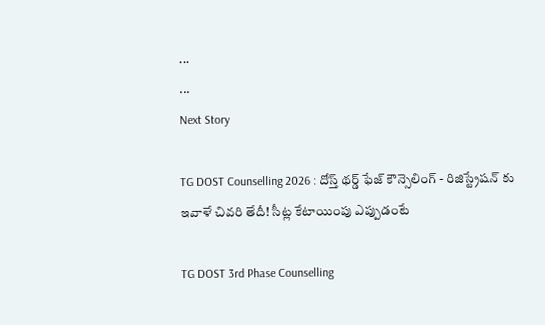...
...
Next Story

TG DOST Counselling 2026 : దోస్త్ థర్డ్ ఫేజ్ కౌన్సెలింగ్ - రిజిస్ట్రేషన్ కు ఇవాళే చివరి తేదీ! సీట్ల కేటాయింపు ఎప్పుడంటే

TG DOST 3rd Phase Counselling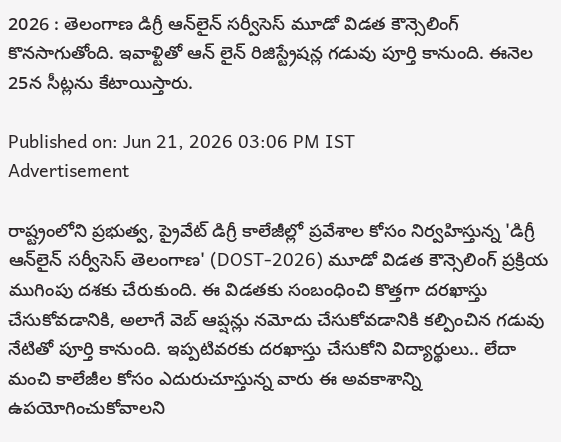2026 : తెలంగాణ డిగ్రీ ఆన్‌లైన్ సర్వీసెస్ మూడో విడత కౌన్సెలింగ్ కొనసాగుతోంది. ఇవాళ్టితో ఆన్ లైన్ రిజిస్ట్రేషన్ల గడువు పూర్తి కానుంది. ఈనెల 25న సీట్లను కేటాయిస్తారు.

Published on: Jun 21, 2026 03:06 PM IST
Advertisement

రాష్ట్రంలోని ప్రభుత్వ, ప్రైవేట్ డిగ్రీ కాలేజీల్లో ప్రవేశాల కోసం నిర్వహిస్తున్న 'డిగ్రీ ఆన్‌లైన్ సర్వీసెస్ తెలంగాణ' (DOST-2026) మూడో విడత కౌన్సెలింగ్ ప్రక్రియ ముగింపు దశకు చేరుకుంది. ఈ విడతకు సంబంధించి కొత్తగా దరఖాస్తు చేసుకోవడానికి, అలాగే వెబ్ ఆప్షన్లు నమోదు చేసుకోవడానికి కల్పించిన గడువు నేటితో పూర్తి కానుంది. ఇప్పటివరకు దరఖాస్తు చేసుకోని విద్యార్థులు.. లేదా మంచి కాలేజీల కోసం ఎదురుచూస్తున్న వారు ఈ అవకాశాన్ని ఉపయోగించుకోవాలని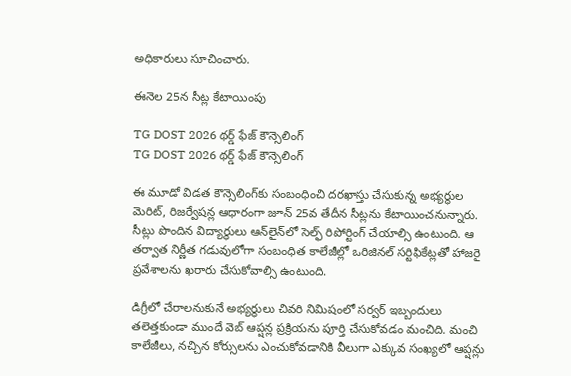అధికారులు సూచించారు.

ఈనెల 25న సీట్ల కేటాయింపు

TG DOST 2026 థర్డ్ ఫేజ్ కౌన్సెలింగ్
TG DOST 2026 థర్డ్ ఫేజ్ కౌన్సెలింగ్

ఈ మూడో విడత కౌన్సెలింగ్‌కు సంబంధించి దరఖాస్తు చేసుకున్న అభ్యర్థుల మెరిట్, రిజర్వేషన్ల ఆధారంగా జూన్ 25వ తేదీన సీట్లను కేటాయించనున్నారు. సీట్లు పొందిన విద్యార్థులు ఆన్‌లైన్‌లో సెల్ఫ్ రిపోర్టింగ్ చేయాల్సి ఉంటుంది. ఆ తర్వాత నిర్ణీత గడువులోగా సంబంధిత కాలేజీల్లో ఒరిజినల్ సర్టిఫికేట్లతో హాజరై ప్రవేశాలను ఖరారు చేసుకోవాల్సి ఉంటుంది.

డిగ్రీలో చేరాలనుకునే అభ్యర్థులు చివరి నిమిషంలో సర్వర్ ఇబ్బందులు తలెత్తకుండా ముందే వెబ్ ఆప్షన్ల ప్రక్రియను పూర్తి చేసుకోవడం మంచిది. మంచి కాలేజీలు, నచ్చిన కోర్సులను ఎంచుకోవడానికి వీలుగా ఎక్కువ సంఖ్యలో ఆప్షన్లు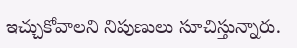ఇచ్చుకోవాలని నిపుణులు సూచిస్తున్నారు.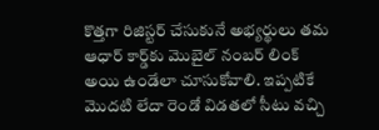కొత్తగా రిజిస్టర్ చేసుకునే అభ్యర్థులు తమ ఆధార్ కార్డ్‌కు మొబైల్ నంబర్ లింక్ అయి ఉండేలా చూసుకోవాలి. ఇప్పటికే మొదటి లేదా రెండో విడతలో సీటు వచ్చి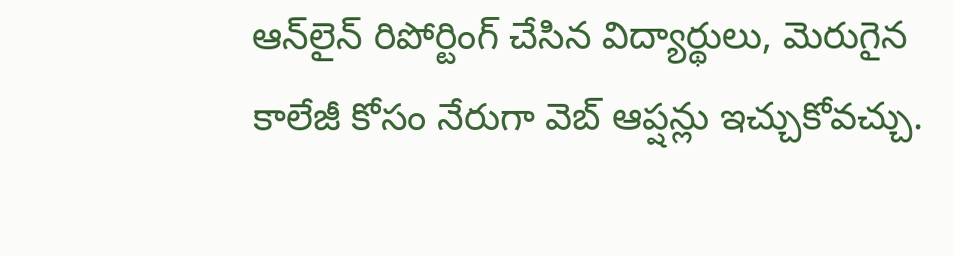ఆన్‌లైన్ రిపోర్టింగ్ చేసిన విద్యార్థులు, మెరుగైన కాలేజీ కోసం నేరుగా వెబ్ ఆప్షన్లు ఇచ్చుకోవచ్చు.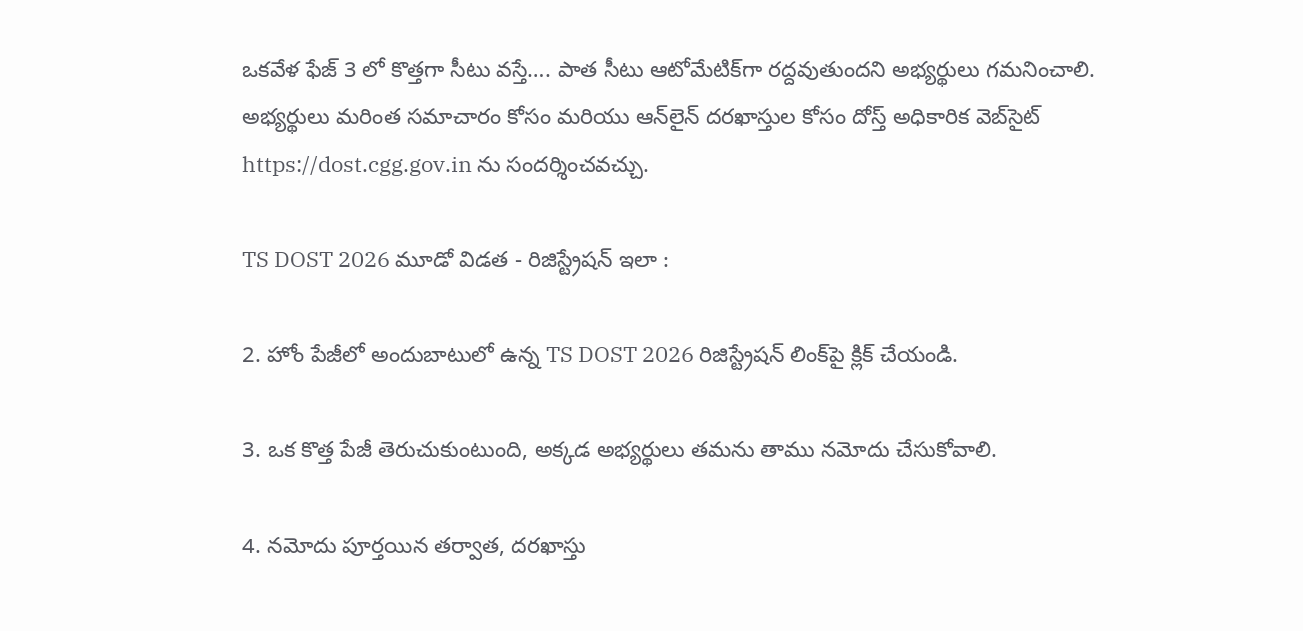ఒకవేళ ఫేజ్ 3 లో కొత్తగా సీటు వస్తే…. పాత సీటు ఆటోమేటిక్‌గా రద్దవుతుందని అభ్యర్థులు గమనించాలి. అభ్యర్థులు మరింత సమాచారం కోసం మరియు ఆన్‌లైన్ దరఖాస్తుల కోసం దోస్త్ అధికారిక వెబ్‌సైట్ https://dost.cgg.gov.in ను సందర్శించవచ్చు.

TS DOST 2026 మూడో విడత - రిజిస్ట్రేషన్ ఇలా :

2. హోం పేజీలో అందుబాటులో ఉన్న TS DOST 2026 రిజిస్ట్రేషన్ లింక్‌పై క్లిక్ చేయండి.

3. ఒక కొత్త పేజీ తెరుచుకుంటుంది, అక్కడ అభ్యర్థులు తమను తాము నమోదు చేసుకోవాలి.

4. నమోదు పూర్తయిన తర్వాత, దరఖాస్తు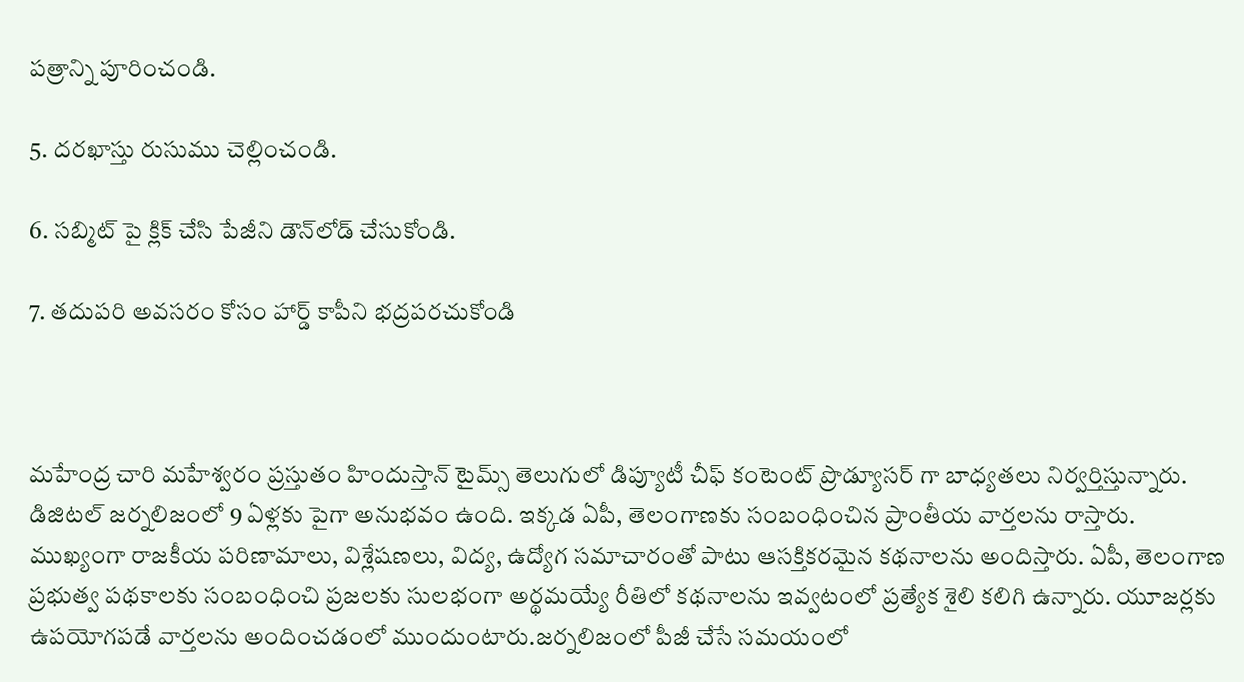పత్రాన్ని పూరించండి.

5. దరఖాస్తు రుసుము చెల్లించండి.

6. సబ్మిట్ పై క్లిక్ చేసి పేజీని డౌన్‌లోడ్ చేసుకోండి.

7. తదుపరి అవసరం కోసం హార్డ్ కాపీని భద్రపరచుకోండి



మహేంద్ర చారి మహేశ్వరం ప్రస్తుతం హిందుస్తాన్ టైమ్స్ తెలుగులో డిప్యూటీ చీఫ్ కంటెంట్ ప్రొడ్యూసర్ గా బాధ్యతలు నిర్వర్తిస్తున్నారు. డిజిటల్ జర్నలిజంలో 9 ఏళ్లకు పైగా అనుభవం ఉంది. ఇక్కడ ఏపీ, తెలంగాణకు సంబంధించిన ప్రాంతీయ వార్తలను రాస్తారు. ముఖ్యంగా రాజకీయ పరిణామాలు, విశ్లేషణలు, విద్య, ఉద్యోగ సమాచారంతో పాటు ఆసక్తికరమైన కథనాలను అందిస్తారు. ఏపీ, తెలంగాణ ప్రభుత్వ పథకాలకు సంబంధించి ప్రజలకు సులభంగా అర్థమయ్యే రీతిలో కథనాలను ఇవ్వటంలో ప్రత్యేక శైలి కలిగి ఉన్నారు. యూజర్లకు ఉపయోగపడే వార్తలను అందించడంలో ముందుంటారు.జర్నలిజంలో పీజీ చేసే సమయంలో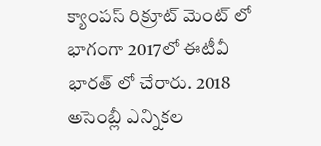క్యాంపస్ రిక్రూట్ మెంట్ లో భాగంగా 2017లో ఈటీవీ భారత్ లో చేరారు. 2018 అసెంబ్లీ ఎన్నికల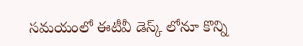సమయంలో ఈటీవీ డెస్క్ లోనూ కొన్ని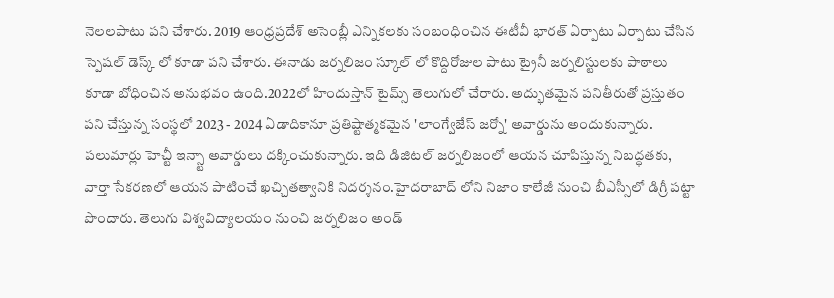నెలలపాటు పని చేశారు. 2019 ఆంధ్రప్రదేశ్ అసెంబ్లీ ఎన్నికలకు సంబంధించిన ఈటీవీ భారత్ ఏర్పాటు ఏర్పాటు చేసిన స్పెషల్ డెస్క్ లో కూడా పని చేశారు. ఈనాడు జర్నలిజం స్కూల్ లో కొద్దిరోజుల పాటు ట్రైనీ జర్నలిస్టులకు పాఠాలు కూడా బోధించిన అనుభవం ఉంది.2022లో హిందుస్తాన్ టైమ్స్ తెలుగులో చేరారు. అద్భుతమైన పనితీరుతో ప్రస్తుతం పని చేస్తున్న సంస్థలో 2023 - 2024 ఏడాదికానూ ప్రతిష్టాత్మకమైన 'లాంగ్వేజేస్ జర్నో' అవార్డును అందుకున్నారు. పలుమార్లు హెచ్టీ ఇన్స్టా అవార్డులు దక్కించుకున్నారు. ఇది డిజిటల్ జర్నలిజంలో ఆయన చూపిస్తున్న నిబద్ధతకు, వార్తా సేకరణలో ఆయన పాటించే ఖచ్చితత్వానికి నిదర్శనం.హైదరాబాద్ లోని నిజాం కాలేజీ నుంచి బీఎస్సీలో డిగ్రీ పట్టా పొందారు. తెలుగు విశ్వవిద్యాలయం నుంచి జర్నలిజం అండ్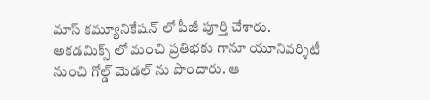మాస్ కమ్యూనికేషన్ లో పీజీ పూర్తి చేశారు. అకడమిక్స్ లో మంచి ప్రతిభకు గానూ యూనివర్శిటీ నుంచి గోల్డ్ మెడల్ ను పొందారు. ఆ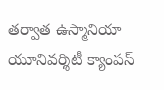తర్వాత ఉస్మానియా యూనివర్శిటీ క్యాంపస్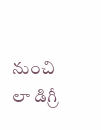నుంచి లా డిగ్రీ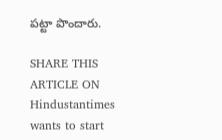పట్టా పొందారు.

SHARE THIS ARTICLE ON
Hindustantimes wants to start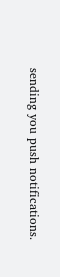sending you push notifications.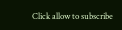Click allow to subscribe